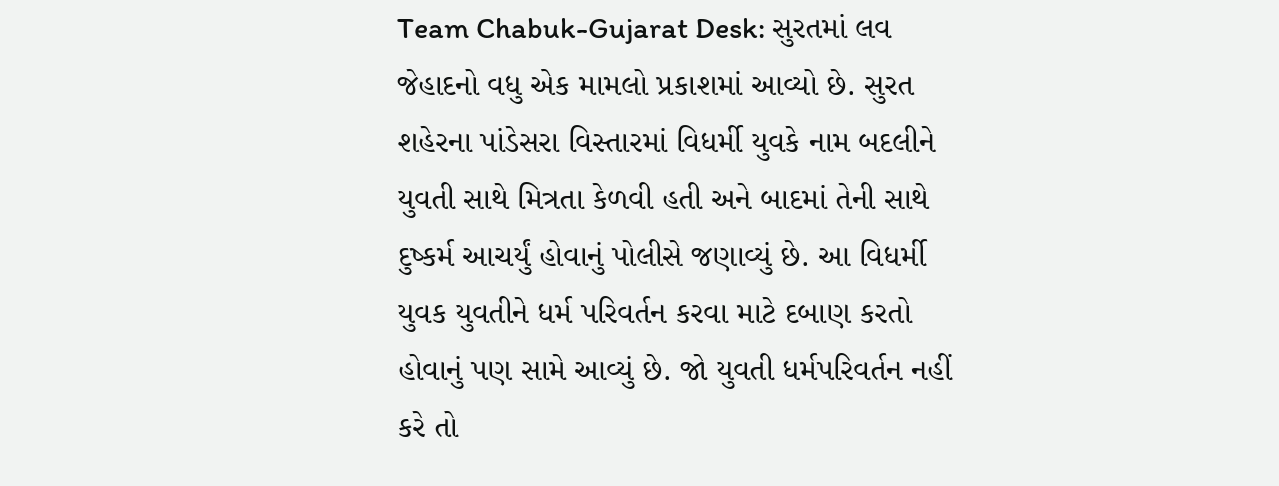Team Chabuk-Gujarat Desk: સુરતમાં લવ જેહાદનો વધુ એક મામલો પ્રકાશમાં આવ્યો છે. સુરત શહેરના પાંડેસરા વિસ્તારમાં વિધર્મી યુવકે નામ બદલીને યુવતી સાથે મિત્રતા કેળવી હતી અને બાદમાં તેની સાથે દુષ્કર્મ આચર્યું હોવાનું પોલીસે જણાવ્યું છે. આ વિધર્મી યુવક યુવતીને ધર્મ પરિવર્તન કરવા માટે દબાણ કરતો હોવાનું પણ સામે આવ્યું છે. જો યુવતી ધર્મપરિવર્તન નહીં કરે તો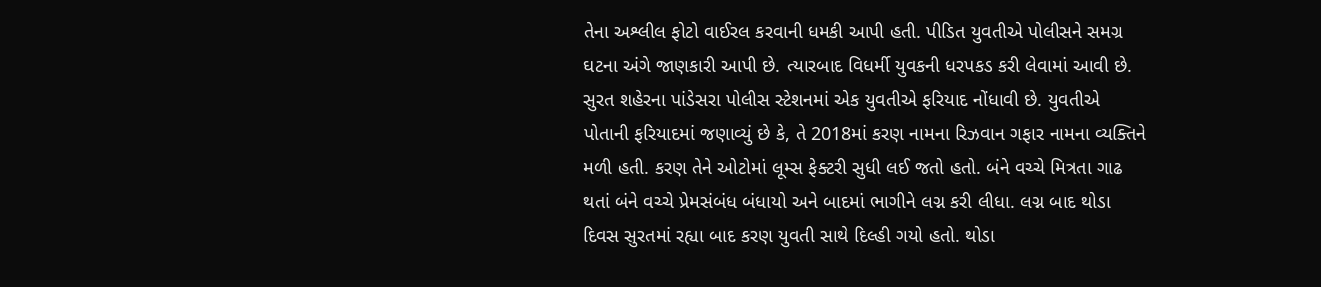તેના અશ્લીલ ફોટો વાઈરલ કરવાની ધમકી આપી હતી. પીડિત યુવતીએ પોલીસને સમગ્ર ઘટના અંગે જાણકારી આપી છે. ત્યારબાદ વિધર્મી યુવકની ધરપકડ કરી લેવામાં આવી છે.
સુરત શહેરના પાંડેસરા પોલીસ સ્ટેશનમાં એક યુવતીએ ફરિયાદ નોંધાવી છે. યુવતીએ પોતાની ફરિયાદમાં જણાવ્યું છે કે, તે 2018માં કરણ નામના રિઝવાન ગફાર નામના વ્યક્તિને મળી હતી. કરણ તેને ઓટોમાં લૂમ્સ ફેક્ટરી સુધી લઈ જતો હતો. બંને વચ્ચે મિત્રતા ગાઢ થતાં બંને વચ્ચે પ્રેમસંબંધ બંધાયો અને બાદમાં ભાગીને લગ્ન કરી લીધા. લગ્ન બાદ થોડા દિવસ સુરતમાં રહ્યા બાદ કરણ યુવતી સાથે દિલ્હી ગયો હતો. થોડા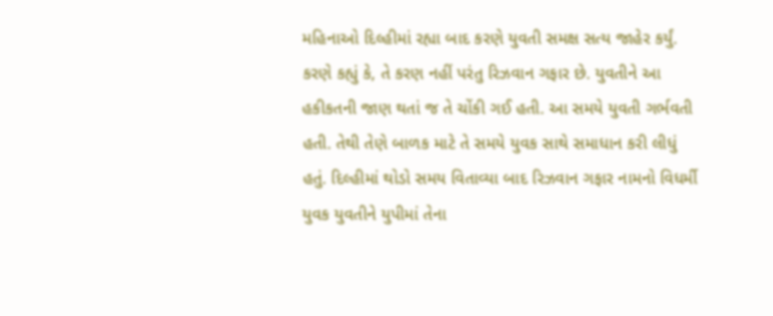મહિનાઓ દિલ્હીમાં રહ્યા બાદ કરણે યુવતી સમક્ષ સત્ય જાહેર કર્યું. કરણે કહ્યું કે, તે કરણ નહીં પરંતુ રિઝવાન ગફાર છે. યુવતીને આ હકીકતની જાણ થતાં જ તે ચોંકી ગઈ હતી. આ સમયે યુવતી ગર્ભવતી હતી. તેથી તેણે બાળક માટે તે સમયે યુવક સાથે સમાધાન કરી લીધું હતું. દિલ્હીમાં થોડો સમય વિતાવ્યા બાદ રિઝવાન ગફાર નામનો વિધર્મી યુવક યુવતીને યુપીમાં તેના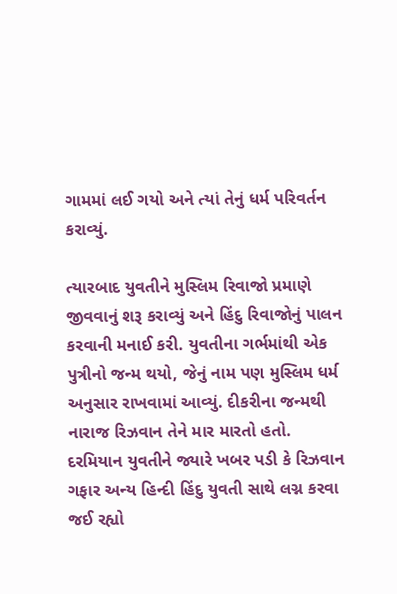ગામમાં લઈ ગયો અને ત્યાં તેનું ધર્મ પરિવર્તન કરાવ્યું.

ત્યારબાદ યુવતીને મુસ્લિમ રિવાજો પ્રમાણે જીવવાનું શરૂ કરાવ્યું અને હિંદુ રિવાજોનું પાલન કરવાની મનાઈ કરી. યુવતીના ગર્ભમાંથી એક પુત્રીનો જન્મ થયો, જેનું નામ પણ મુસ્લિમ ધર્મ અનુસાર રાખવામાં આવ્યું. દીકરીના જન્મથી નારાજ રિઝવાન તેને માર મારતો હતો. દરમિયાન યુવતીને જ્યારે ખબર પડી કે રિઝવાન ગફાર અન્ય હિન્દી હિંદુ યુવતી સાથે લગ્ન કરવા જઈ રહ્યો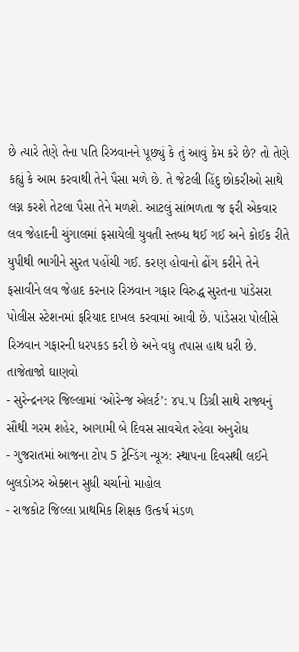છે ત્યારે તેણે તેના પતિ રિઝવાનને પૂછ્યું કે તું આવું કેમ કરે છે? તો તેણે કહ્યું કે આમ કરવાથી તેને પૈસા મળે છે. તે જેટલી હિંદુ છોકરીઓ સાથે લગ્ન કરશે તેટલા પૈસા તેને મળશે. આટલું સાંભળતા જ ફરી એકવાર લવ જેહાદની ચુંગાલમાં ફસાયેલી યુવતી સ્તબ્ધ થઈ ગઈ અને કોઈક રીતે યુપીથી ભાગીને સુરત પહોંચી ગઈ. કરણ હોવાનો ઢોંગ કરીને તેને ફસાવીને લવ જેહાદ કરનાર રિઝવાન ગફાર વિરુદ્ધ સુરતના પાંડેસરા પોલીસ સ્ટેશનમાં ફરિયાદ દાખલ કરવામાં આવી છે. પાંડેસરા પોલીસે રિઝવાન ગફારની ધરપકડ કરી છે અને વધુ તપાસ હાથ ધરી છે.
તાજેતાજો ઘાણવો
- સુરેન્દ્રનગર જિલ્લામાં ‘ઓરેન્જ એલર્ટ’: ૪૫.૫ ડિગ્રી સાથે રાજ્યનું સૌથી ગરમ શહેર, આગામી બે દિવસ સાવચેત રહેવા અનુરોધ
- ગુજરાતમાં આજના ટોપ 5 ટ્રેન્ડિંગ ન્યૂઝ: સ્થાપના દિવસથી લઈને બુલડોઝર એક્શન સુધી ચર્ચાનો માહોલ
- રાજકોટ જિલ્લા પ્રાથમિક શિક્ષક ઉત્કર્ષ મંડળ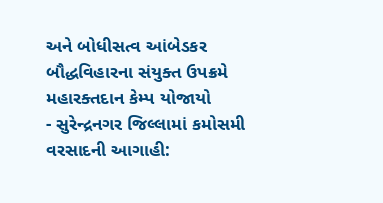અને બોધીસત્વ આંબેડકર બૌદ્ધવિહારના સંયુક્ત ઉપક્રમે મહારક્તદાન કેમ્પ યોજાયો
- સુરેન્દ્રનગર જિલ્લામાં કમોસમી વરસાદની આગાહી: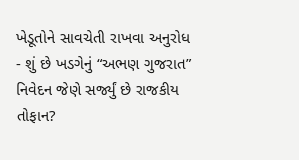ખેડૂતોને સાવચેતી રાખવા અનુરોધ
- શું છે ખડગેનું “અભણ ગુજરાત” નિવેદન જેણે સર્જ્યું છે રાજકીય તોફાન?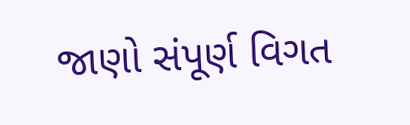જાણો સંપૂર્ણ વિગત